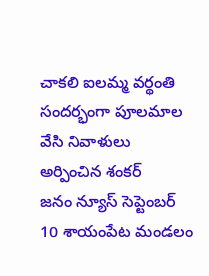చాకలి ఐలమ్మ వర్థంతి సందర్భంగా పూలమాల వేసి నివాళులు అర్పించిన శంకర్
జనం న్యూస్ సెప్టెంబర్ 10 శాయంపేట మండలం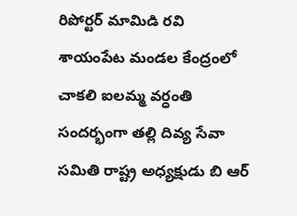రిపోర్టర్ మామిడి రవి శాయంపేట మండల కేంద్రంలో చాకలి ఐలమ్మ వర్ధంతి సందర్భంగా తల్లి దివ్య సేవా సమితి రాష్ట్ర అధ్యక్షుడు బి ఆర్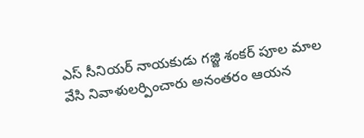ఎస్ సీనియర్ నాయకుడు గజ్జి శంకర్ పూల మాల వేసి నివాళులర్పించారు అనంతరం ఆయన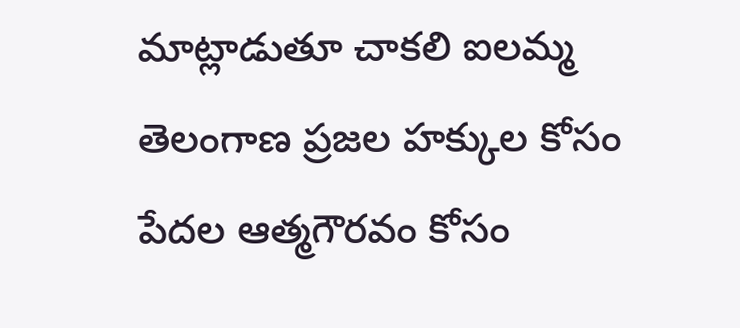మాట్లాడుతూ చాకలి ఐలమ్మ తెలంగాణ ప్రజల హక్కుల కోసం పేదల ఆత్మగౌరవం కోసం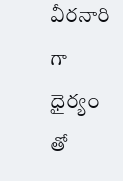వీరనారి గా ధైర్యం తో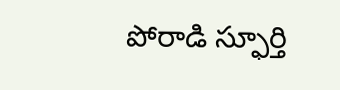పోరాడి స్ఫూర్తి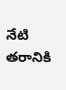నేటి తరానికి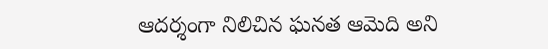ఆదర్శంగా నిలిచిన ఘనత ఆమెది అని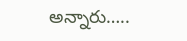అన్నారు…..